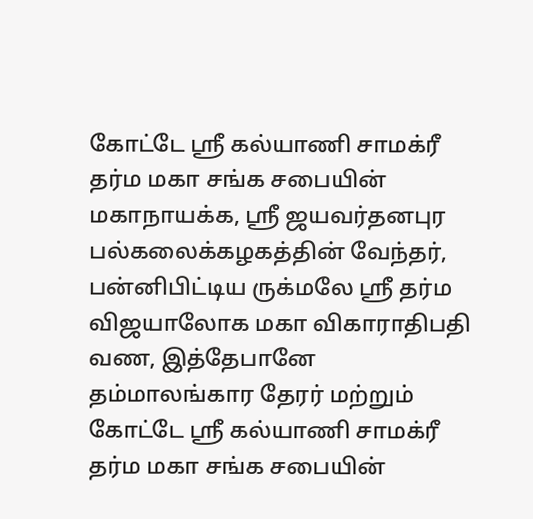கோட்டே ஸ்ரீ கல்யாணி சாமக்ரீ தர்ம மகா சங்க சபையின் மகாநாயக்க, ஸ்ரீ ஜயவர்தனபுர பல்கலைக்கழகத்தின் வேந்தர், பன்னிபிட்டிய ருக்மலே ஸ்ரீ தர்ம விஜயாலோக மகா விகாராதிபதி வண, இத்தேபானே தம்மாலங்கார தேரர் மற்றும் கோட்டே ஸ்ரீ கல்யாணி சாமக்ரீ தர்ம மகா சங்க சபையின்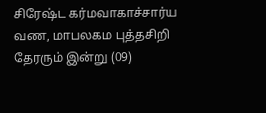சிரேஷ்ட கர்மவாகாச்சார்ய வண, மாபலகம புத்தசிறி தேரரும் இன்று (09)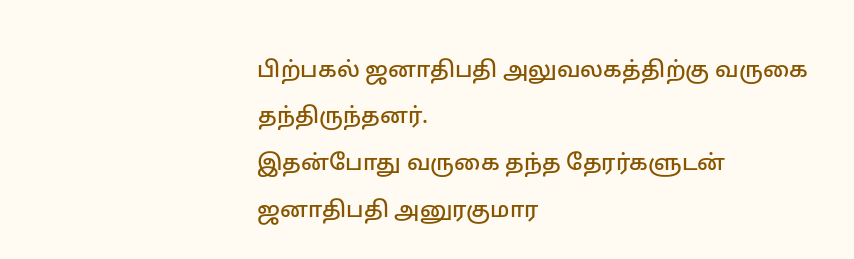பிற்பகல் ஜனாதிபதி அலுவலகத்திற்கு வருகை தந்திருந்தனர்.
இதன்போது வருகை தந்த தேரர்களுடன் ஜனாதிபதி அனுரகுமார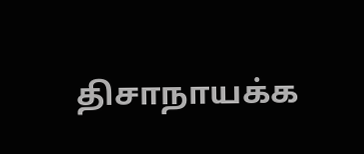திசாநாயக்க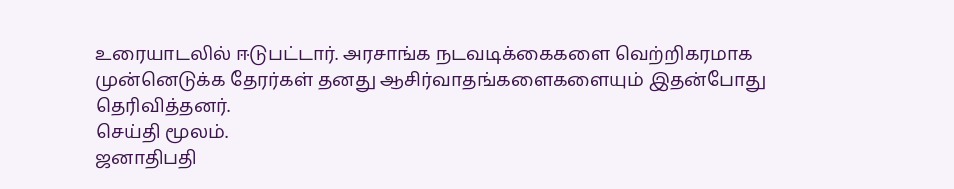உரையாடலில் ஈடுபட்டார். அரசாங்க நடவடிக்கைகளை வெற்றிகரமாக முன்னெடுக்க தேரர்கள் தனது ஆசிர்வாதங்களைகளையும் இதன்போது தெரிவித்தனர்.
செய்தி மூலம்.
ஜனாதிபதி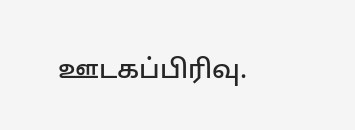ஊடகப்பிரிவு.